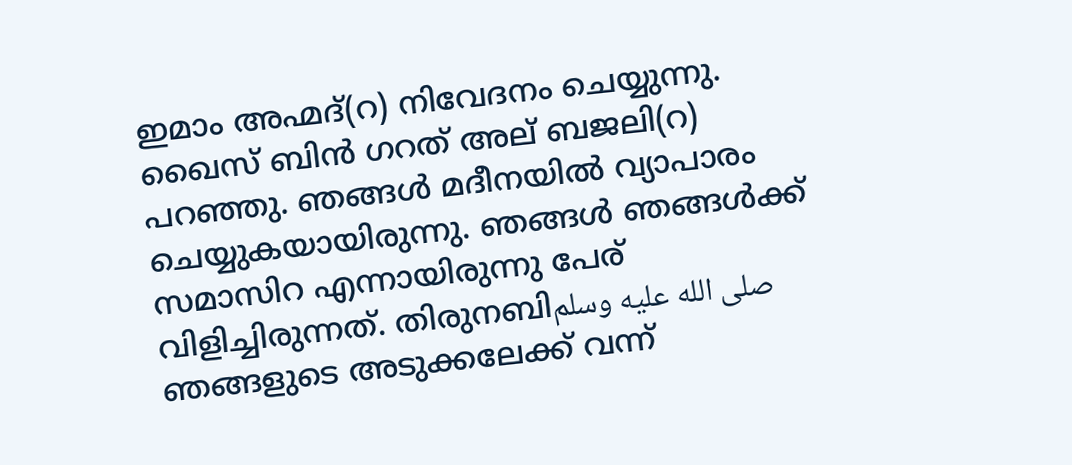ഇമാം അഹ്മദ്(റ) നിവേദനം ചെയ്യുന്നു. ഖൈസ് ബിൻ ഗറത് അല് ബജലി(റ) പറഞ്ഞു. ഞങ്ങൾ മദീനയിൽ വ്യാപാരം ചെയ്യുകയായിരുന്നു. ഞങ്ങൾ ഞങ്ങൾക്ക് സമാസിറ എന്നായിരുന്നു പേര് വിളിച്ചിരുന്നത്. തിരുനബിصلى الله عليه وسلم ഞങ്ങളുടെ അടുക്കലേക്ക് വന്ന്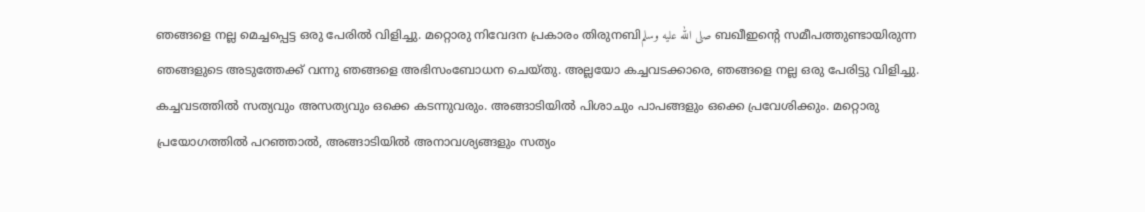ഞങ്ങളെ നല്ല മെച്ചപ്പെട്ട ഒരു പേരിൽ വിളിച്ചു. മറ്റൊരു നിവേദന പ്രകാരം തിരുനബിصلى الله عليه وسلم ബഖീഇൻ്റെ സമീപത്തുണ്ടായിരുന്ന ഞങ്ങളുടെ അടുത്തേക്ക് വന്നു ഞങ്ങളെ അഭിസംബോധന ചെയ്തു. അല്ലയോ കച്ചവടക്കാരെ, ഞങ്ങളെ നല്ല ഒരു പേരിട്ടു വിളിച്ചു. കച്ചവടത്തിൽ സത്യവും അസത്യവും ഒക്കെ കടന്നുവരും. അങ്ങാടിയിൽ പിശാചും പാപങ്ങളും ഒക്കെ പ്രവേശിക്കും. മറ്റൊരു പ്രയോഗത്തിൽ പറഞ്ഞാൽ, അങ്ങാടിയിൽ അനാവശ്യങ്ങളും സത്യം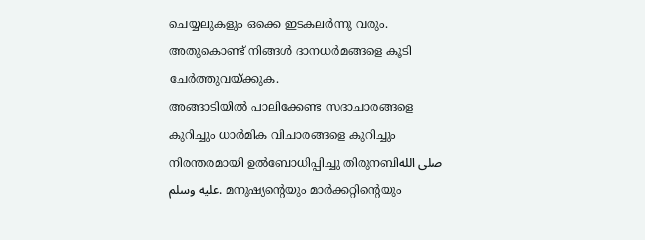ചെയ്യലുകളും ഒക്കെ ഇടകലർന്നു വരും. അതുകൊണ്ട് നിങ്ങൾ ദാനധർമങ്ങളെ കൂടി ചേർത്തുവയ്ക്കുക.
അങ്ങാടിയിൽ പാലിക്കേണ്ട സദാചാരങ്ങളെ കുറിച്ചും ധാർമിക വിചാരങ്ങളെ കുറിച്ചും നിരന്തരമായി ഉൽബോധിപ്പിച്ചു തിരുനബിصلى الله عليه وسلم. മനുഷ്യന്റെയും മാർക്കറ്റിന്റെയും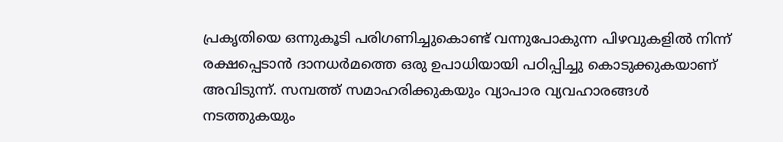പ്രകൃതിയെ ഒന്നുകൂടി പരിഗണിച്ചുകൊണ്ട് വന്നുപോകുന്ന പിഴവുകളിൽ നിന്ന് രക്ഷപ്പെടാൻ ദാനധർമത്തെ ഒരു ഉപാധിയായി പഠിപ്പിച്ചു കൊടുക്കുകയാണ് അവിടുന്ന്. സമ്പത്ത് സമാഹരിക്കുകയും വ്യാപാര വ്യവഹാരങ്ങൾ നടത്തുകയും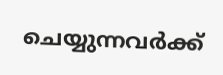ചെയ്യുന്നവർക്ക്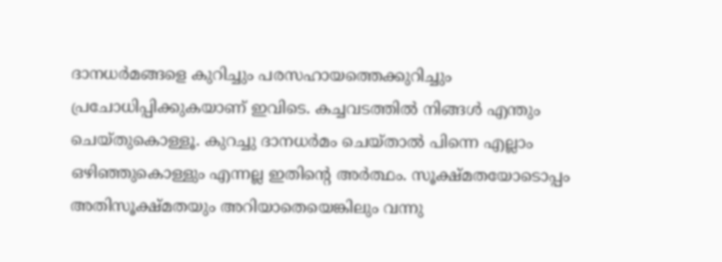ദാനധർമങ്ങളെ കുറിച്ചും പരസഹായത്തെക്കുറിച്ചും പ്രചോധിപ്പിക്കുകയാണ് ഇവിടെ. കച്ചവടത്തിൽ നിങ്ങൾ എന്തും ചെയ്തുകൊള്ളൂ. കുറച്ചു ദാനധർമം ചെയ്താൽ പിന്നെ എല്ലാം ഒഴിഞ്ഞുകൊള്ളും എന്നല്ല ഇതിന്റെ അർത്ഥം. സൂക്ഷ്മതയോടൊപ്പം അതിസൂക്ഷ്മതയും അറിയാതെയെങ്കിലും വന്നു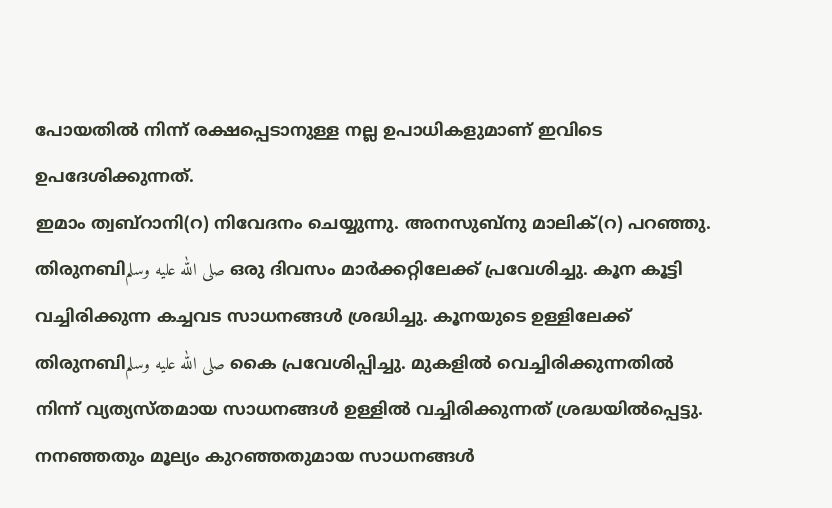പോയതിൽ നിന്ന് രക്ഷപ്പെടാനുള്ള നല്ല ഉപാധികളുമാണ് ഇവിടെ ഉപദേശിക്കുന്നത്.
ഇമാം ത്വബ്റാനി(റ) നിവേദനം ചെയ്യുന്നു. അനസുബ്നു മാലിക്(റ) പറഞ്ഞു. തിരുനബിصلى الله عليه وسلم ഒരു ദിവസം മാർക്കറ്റിലേക്ക് പ്രവേശിച്ചു. കൂന കൂട്ടി വച്ചിരിക്കുന്ന കച്ചവട സാധനങ്ങൾ ശ്രദ്ധിച്ചു. കൂനയുടെ ഉള്ളിലേക്ക് തിരുനബിصلى الله عليه وسلم കൈ പ്രവേശിപ്പിച്ചു. മുകളിൽ വെച്ചിരിക്കുന്നതിൽ നിന്ന് വ്യത്യസ്തമായ സാധനങ്ങൾ ഉള്ളിൽ വച്ചിരിക്കുന്നത് ശ്രദ്ധയിൽപ്പെട്ടു. നനഞ്ഞതും മൂല്യം കുറഞ്ഞതുമായ സാധനങ്ങൾ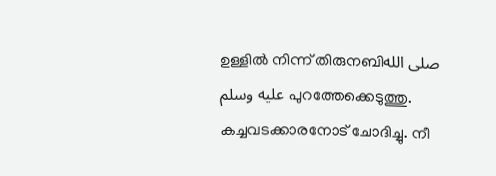ഉള്ളിൽ നിന്ന് തിരുനബിصلى الله عليه وسلم പുറത്തേക്കെടുത്തു. കച്ചവടക്കാരനോട് ചോദിച്ചു. നീ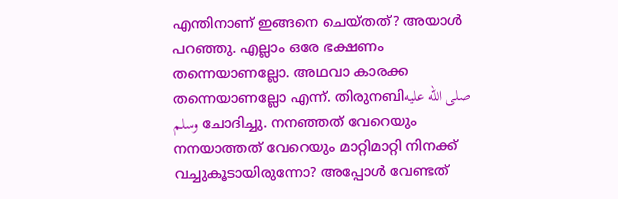എന്തിനാണ് ഇങ്ങനെ ചെയ്തത്? അയാൾ പറഞ്ഞു. എല്ലാം ഒരേ ഭക്ഷണം തന്നെയാണല്ലോ. അഥവാ കാരക്ക തന്നെയാണല്ലോ എന്ന്. തിരുനബിصلى الله عليه وسلم ചോദിച്ചു. നനഞ്ഞത് വേറെയും നനയാത്തത് വേറെയും മാറ്റിമാറ്റി നിനക്ക് വച്ചുകൂടായിരുന്നോ? അപ്പോൾ വേണ്ടത്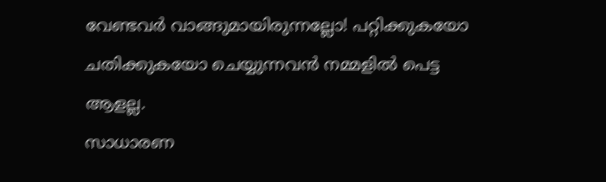വേണ്ടവർ വാങ്ങുമായിരുന്നല്ലോ! പറ്റിക്കുകയോ ചതിക്കുകയോ ചെയ്യുന്നവൻ നമ്മളിൽ പെട്ട ആളല്ല.
സാധാരണ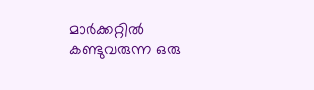മാർക്കറ്റിൽ കണ്ടുവരുന്ന ഒരു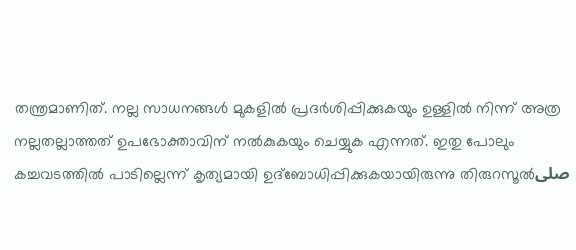തന്ത്രമാണിത്. നല്ല സാധനങ്ങൾ മുകളിൽ പ്രദർശിപ്പിക്കുകയും ഉള്ളിൽ നിന്ന് അത്ര നല്ലതല്ലാത്തത് ഉപഭോക്താവിന് നൽകുകയും ചെയ്യുക എന്നത്. ഇതു പോലും കച്ചവടത്തിൽ പാടില്ലെന്ന് കൃത്യമായി ഉദ്ബോധിപ്പിക്കുകയായിരുന്നു തിരുറസൂൽصلى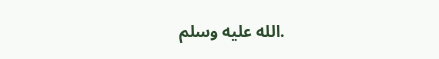الله عليه وسلم.